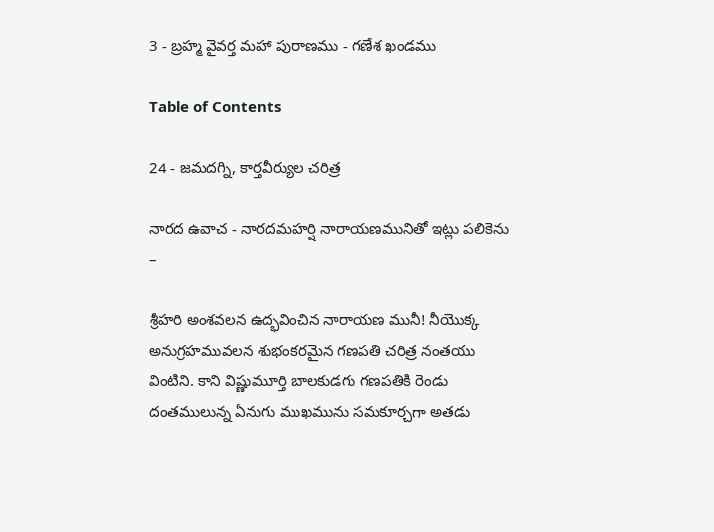3 - బ్రహ్మ వైవర్త మహా పురాణము - గణేశ ఖండము

Table of Contents

24 - జమదగ్ని, కార్తవీర్యుల చరిత్ర

నారద ఉవాచ - నారదమహర్షి నారాయణమునితో ఇట్లు పలికెను –

శ్రీహరి అంశవలన ఉద్భవించిన నారాయణ మునీ! నీయొక్క అనుగ్రహమువలన శుభంకరమైన గణపతి చరిత్ర నంతయు వింటిని. కాని విష్ణుమూర్తి బాలకుడగు గణపతికి రెండు దంతములున్న ఏనుగు ముఖమును సమకూర్చగా అతడు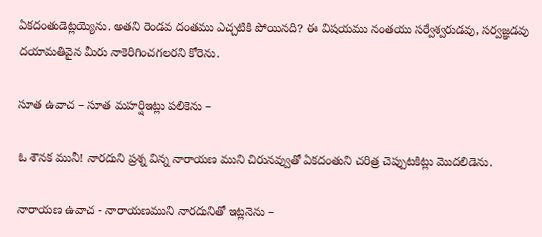ఏకదంతుడెట్లయ్యెను. అతని రెండవ దంతము ఎచ్చటికి పోయినది? ఈ విషయము నంతయు సర్వేశ్వరుడవు, సర్వజ్ఞడవు దయామతివైన మీరు నాకెరిగించగలరని కోరెను.

సూత ఉవాచ – సూత మహర్షిఇట్లు పలికెను –

ఓ శౌనక మునీ! నారదుని ప్రశ్న విన్న నారాయణ ముని చిరునవ్వుతో ఏకదంతుని చరిత్ర చెప్పుటకిట్లు మొదలిడెను.

నారాయణ ఉవాచ - నారాయణముని నారదునితో ఇట్లనెను –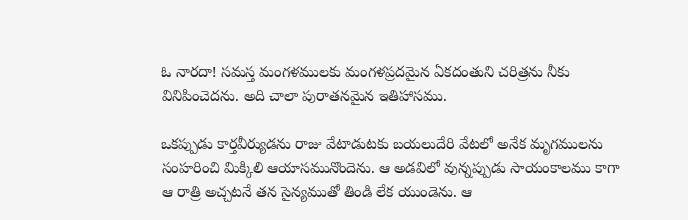ఓ నారదా! సమస్త మంగళములకు మంగళప్రదమైన ఏకదంతుని చరిత్రను నీకు వినిపించెదను. అది చాలా పురాతనమైన ఇతిహాసము.

ఒకప్పుడు కార్తవీర్యుడను రాజు వేటాడుటకు బయలుదేరి వేటలో అనేక మృగములను సంహరించి మిక్కిలి ఆయాసమునొందెను. ఆ అడవిలో వున్నప్పుడు సాయంకాలము కాగా ఆ రాత్రి అచ్చటనే తన సైన్యముతో తిండి లేక యుండెను. ఆ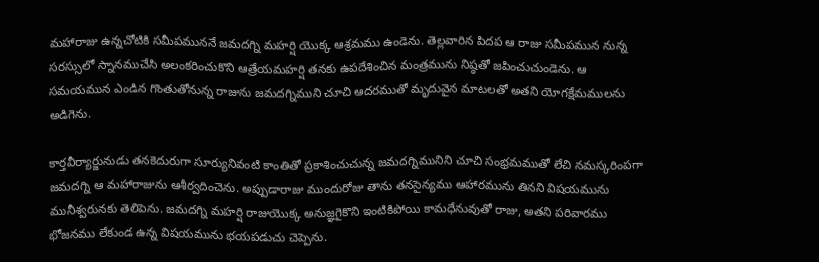మహారాజు ఉన్నచోటికి సమీపముననే జమదగ్ని మహర్షి యొక్క ఆశ్రమము ఉండెను. తెల్లవారిన పిదప ఆ రాజు సమీపమున నున్న సరస్సులో స్నానముచేసి అలంకరించుకొని ఆత్రేయమహర్షి తనకు ఉపదేశించిన మంత్రమును నిష్ఠతో జపించుచుండెను. ఆ సమయమున ఎండిన గొంతుతోనున్న రాజును జమదగ్నిముని చూచి ఆదరముతో మృదువైన మాటలతో అతని యోగక్షేమములను అడిగెను.

కార్తవీర్యార్జునుడు తనకెదురుగా సూర్యునివంటి కాంతితో ప్రకాశించుచున్న జమదగ్నిమునిని చూచి సంభ్రమముతో లేచి నమస్కరింపగా జమదగ్ని ఆ మహారాజును ఆశీర్వదించెను. అప్పుడారాజు ముందురోజు తాను తనసైన్యము ఆహారమును తినని విషయమును మునీశ్వరునకు తెలిపెను. జమదగ్ని మహర్షి రాజుయొక్క అనుజ్ఞగైకొని ఇంటికిపోయి కామధేనువుతో రాజు, అతని పరివారము భోజనము లేకుండ ఉన్న విషయమును భయపడుచు చెప్పెను.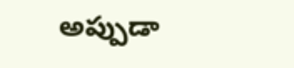అప్పుడా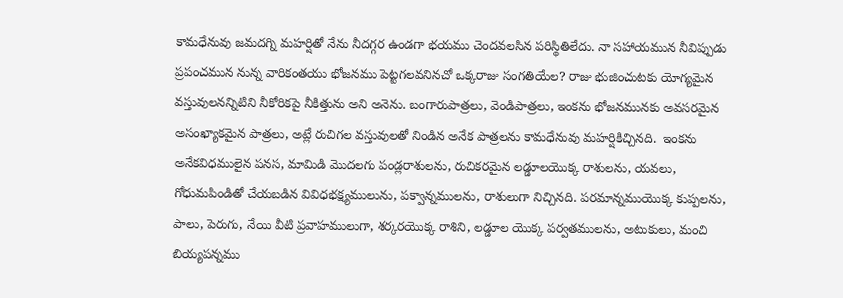కామధేనువు జమదగ్ని మహర్షితో నేను నీదగ్గర ఉండగా భయము చెందవలసిన పరిస్థితిలేదు. నా సహాయమున నీవిప్పుడు ప్రపంచమున నున్న వారికంతయు భోజనము పెట్టగలవనినచో ఒక్కరాజు సంగతియేల? రాజు భుజించుటకు యోగ్యమైన వస్తువులనన్నిటిని నీకోరికపై నీకిత్తును అని అనెను. బంగారుపాత్రలు, వెండిపాత్రలు, ఇంకను భోజనమునకు అవసరమైన అసంఖ్యాకమైన పాత్రలు, అట్లే రుచిగల వస్తువులతో నిండిన అనేక పాత్రలను కామధేనువు మహర్షికిచ్చినది.  ఇంకను అనేకవిధములైన పనస, మామిడి మొదలగు పండ్లరాశులను, రుచికరమైన లడ్డూలయొక్క రాశులను, యవలు, గోధుమపిండితో చేయబడిన వివిధభక్ష్యములును, పక్వాన్నములను, రాశులుగా నిచ్చినది. పరమాన్నముయొక్క కుప్పలను, పాలు, పెరుగు, నేయి వీటి ప్రవాహములుగా, శర్కరయొక్క రాశిని, లడ్డూల యొక్క పర్వతములను, అటుకులు, మంచి బియ్యపన్నము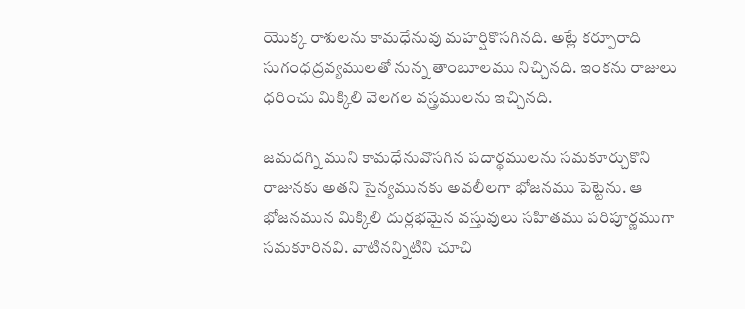యొక్క రాశులను కామధేనువు మహర్షికొసగినది. అట్లే కర్పూరాది సుగంధద్రవ్యములతో నున్న తాంబూలము నిచ్చినది. ఇంకను రాజులు ధరించు మిక్కిలి వెలగల వస్త్రములను ఇచ్చినది.

జమదగ్ని ముని కామధేనువొసగిన పదార్థములను సమకూర్చుకొని రాజునకు అతని సైన్యమునకు అవలీలగా భోజనము పెట్టెను. ఆ భోజనమున మిక్కిలి దుర్లభమైన వస్తువులు సహితము పరిపూర్ణముగా సమకూరినవి. వాటినన్నిటిని చూచి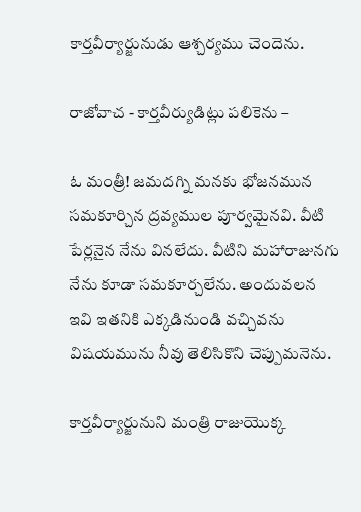కార్తవీర్యార్జునుడు ఆశ్చర్యము చెందెను.

రాజోవాచ - కార్తవీర్యుడిట్లు పలికెను –

ఓ మంత్రీ! జమదగ్ని మనకు భోజనమున సమకూర్చిన ద్రవ్యముల పూర్వమైనవి. వీటి పేర్లనైన నేను వినలేదు. వీటిని మహారాజునగు నేను కూడా సమకూర్చలేను. అందువలన ఇవి ఇతనికి ఎక్కడినుండి వచ్చివను విషయమును నీవు తెలిసికొని చెప్పుమనెను.

కార్తవీర్యార్జునుని మంత్రి రాజుయొక్క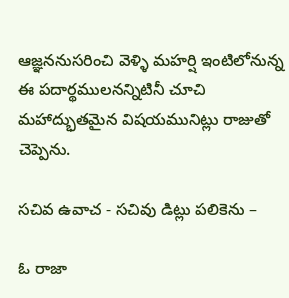ఆజ్ఞననుసరించి వెళ్ళి మహర్షి ఇంటిలోనున్న ఈ పదార్థములనన్నిటినీ చూచి మహాద్భుతమైన విషయమునిట్లు రాజుతో చెప్పెను.

సచివ ఉవాచ - సచివు డిట్లు పలికెను –

ఓ రాజా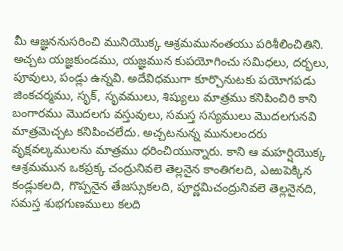మీ ఆజ్ఞననుసరించి మునియొక్క ఆశ్రమమునంతయు పరిశీలించితిని. అచ్చట యజ్ఞకుండము, యజ్ఞమున కుపయోగించు సమిధలు, దర్భలు, పూవులు, పండ్లు ఉన్నవి. అదేవిధముగా కూర్చొనుటకు పయోగపడు జింకచర్మము, సృక్, సృవములు, శిష్యులు మాత్రము కనిపించిరి కాని బంగారము మొదలగు వస్తువులు, సమస్త సస్యములు మొదలగునవి మాత్రమెచ్చట కనిపించలేదు. అచ్చటనున్న మునులందరు వృక్షవల్కములను మాత్రము ధరించియున్నారు. కాని ఆ మహర్షియొక్క ఆశ్రమమున ఒకప్రక్క చంద్రునివలె తెల్లనైన కాంతిగలది, ఎఱుపెక్కిన కండ్లుకలది, గొప్పనైన తేజస్సుకలది, పూర్ణమిచంద్రునివలె తెల్లనైనది, సమస్త శుభగుణములు కలది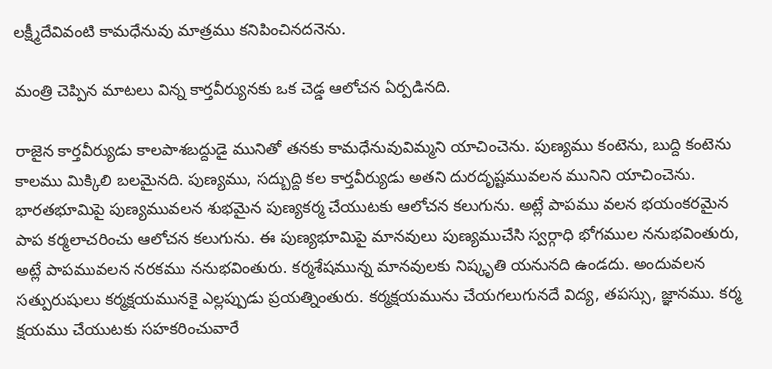లక్ష్మీదేవివంటి కామధేనువు మాత్రము కనిపించినదనెను.

మంత్రి చెప్పిన మాటలు విన్న కార్తవీర్యునకు ఒక చెడ్డ ఆలోచన ఏర్పడినది.

రాజైన కార్తవీర్యుడు కాలపాశబద్దుడై మునితో తనకు కామధేనువువిమ్మని యాచించెను. పుణ్యము కంటెను, బుద్ది కంటెను కాలము మిక్కిలి బలమైనది. పుణ్యము, సద్బుద్ది కల కార్తవీర్యుడు అతని దురదృష్టమువలన మునిని యాచించెను. భారతభూమిపై పుణ్యమువలన శుభమైన పుణ్యకర్మ చేయుటకు ఆలోచన కలుగును. అట్లే పాపము వలన భయంకరమైన పాప కర్మలాచరించు ఆలోచన కలుగును. ఈ పుణ్యభూమిపై మానవులు పుణ్యముచేసి స్వర్గాధి భోగముల ననుభవింతురు, అట్లే పాపమువలన నరకము ననుభవింతురు. కర్మశేషమున్న మానవులకు నిష్కృతి యనునది ఉండదు. అందువలన సత్పురుషులు కర్మక్షయమునకై ఎల్లప్పుడు ప్రయత్నింతురు. కర్మక్షయమును చేయగలుగునదే విద్య, తపస్సు, జ్ఞానము. కర్మ క్షయము చేయుటకు సహకరించువారే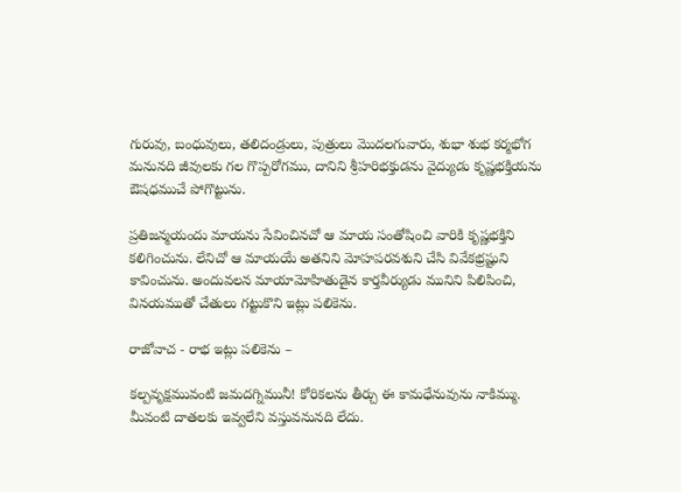గురువు, బంధువులు, తలిదండ్రులు, పుత్రులు మొదలగువారు, శుభా శుభ కర్మభోగ మనునది జీవులకు గల గొప్పరోగము, దానిని శ్రీహరిభక్తుడను వైద్యుడు కృష్ణభక్తియను ఔషధముచే పోగొట్టును.

ప్రతిజన్మయందు మాయను సేవించినచో ఆ మాయ సంతోషించి వారికి కృష్ణభక్తిని కలిగించును. లేనిచో ఆ మాయయే అతనిని మోహపరవశుని చేసి వివేకభ్రష్టుని కావించును. అందువలన మాయామోహితుడైన కార్తవీర్యుడు మునిని పిలిపించి, వినయముతో చేతులు గట్టుకొని ఇట్లు పలికెను.

రాజోవాచ - రాభ ఇట్లు పలికెను –

కల్పవృక్షమువంటి జమదగ్నిమునీ! కోరికలను తీర్చు ఈ కామధేనువును నాకిమ్ము. మీవంటి దాతలకు ఇవ్వలేని వస్తువనునది లేదు.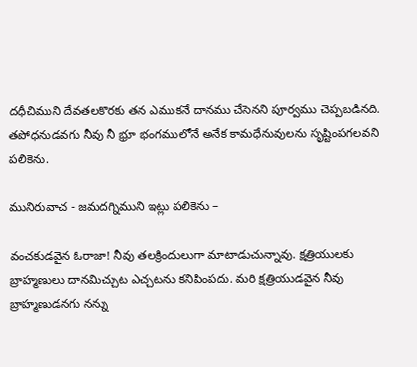దధీచిముని దేవతలకొరకు తన ఎముకనే దానము చేసెనని పూర్వము చెప్పబడినది. తపోధనుడవగు నీవు నీ భ్రూ భంగములోనే అనేక కామధేనువులను సృష్టింపగలవని పలికెను.

మునిరువాచ - జమదగ్నిముని ఇట్లు పలికెను –

వంచకుడవైన ఓరాజా! నీవు తలక్రిందులుగా మాటాడుచున్నావు. క్షత్రియులకు బ్రాహ్మణులు దానమిచ్చుట ఎచ్చటను కనిపింపదు. మరి క్షత్రియుడవైన నీవు బ్రాహ్మణుడనగు నన్ను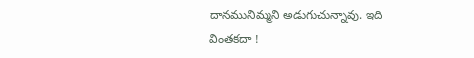దానమునిమ్మని అడుగుచున్నావు. ఇది వింతకదా !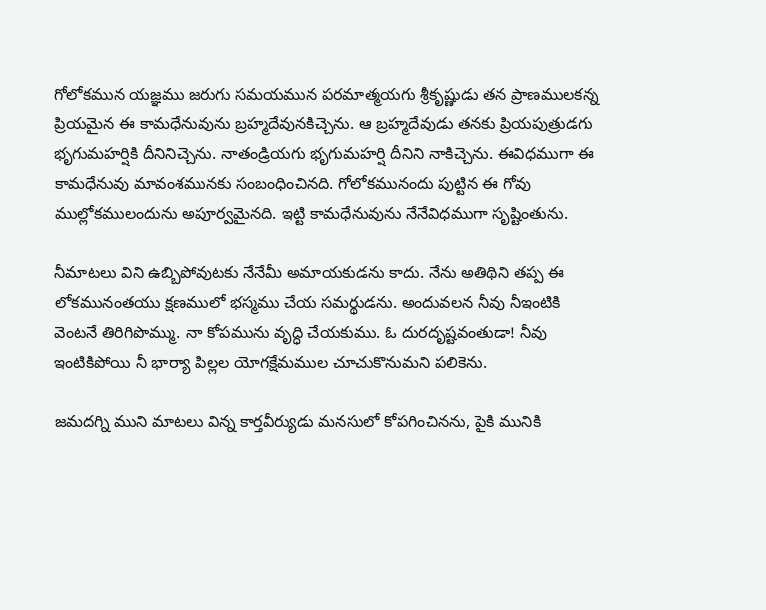గోలోకమున యజ్ఞము జరుగు సమయమున పరమాత్మయగు శ్రీకృష్ణుడు తన ప్రాణములకన్న ప్రియమైన ఈ కామధేనువును బ్రహ్మదేవునకిచ్చెను. ఆ బ్రహ్మదేవుడు తనకు ప్రియపుత్రుడగు భృగుమహర్షికి దీనినిచ్చెను. నాతండ్రియగు భృగుమహర్షి దీనిని నాకిచ్చెను. ఈవిధముగా ఈ కామధేనువు మావంశమునకు సంబంధించినది. గోలోకమునందు పుట్టిన ఈ గోవు ముల్లోకములందును అపూర్వమైనది. ఇట్టి కామధేనువును నేనేవిధముగా సృష్టింతును.

నీమాటలు విని ఉబ్బిపోవుటకు నేనేమీ అమాయకుడను కాదు. నేను అతిథిని తప్ప ఈ లోకమునంతయు క్షణములో భస్మము చేయ సమర్థుడను. అందువలన నీవు నీఇంటికి వెంటనే తిరిగిపొమ్ము. నా కోపమును వృద్ధి చేయకుము. ఓ దురదృష్టవంతుడా! నీవు ఇంటికిపోయి నీ భార్యా పిల్లల యోగక్షేమముల చూచుకొనుమని పలికెను.

జమదగ్ని ముని మాటలు విన్న కార్తవీర్యుడు మనసులో కోపగించినను, పైకి మునికి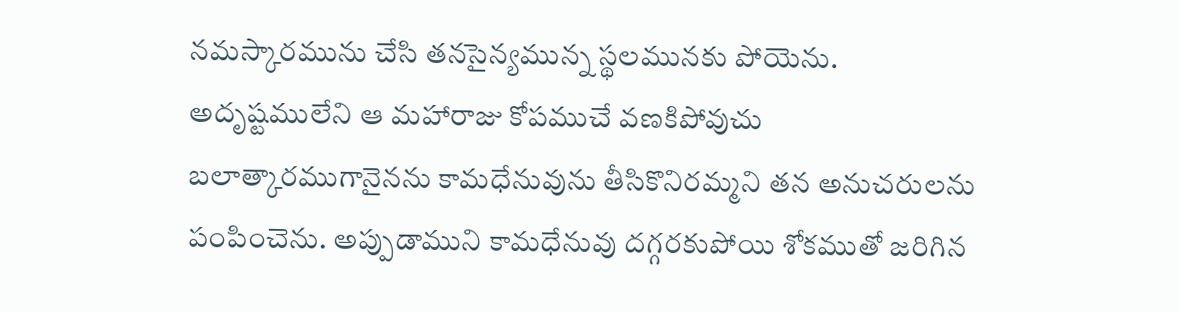నమస్కారమును చేసి తనసైన్యమున్న స్థలమునకు పోయెను. అదృష్టములేని ఆ మహారాజు కోపముచే వణకిపోవుచు బలాత్కారముగానైనను కామధేనువును తీసికొనిరమ్మని తన అనుచరులను పంపించెను. అప్పుడాముని కామధేనువు దగ్గరకుపోయి శోకముతో జరిగిన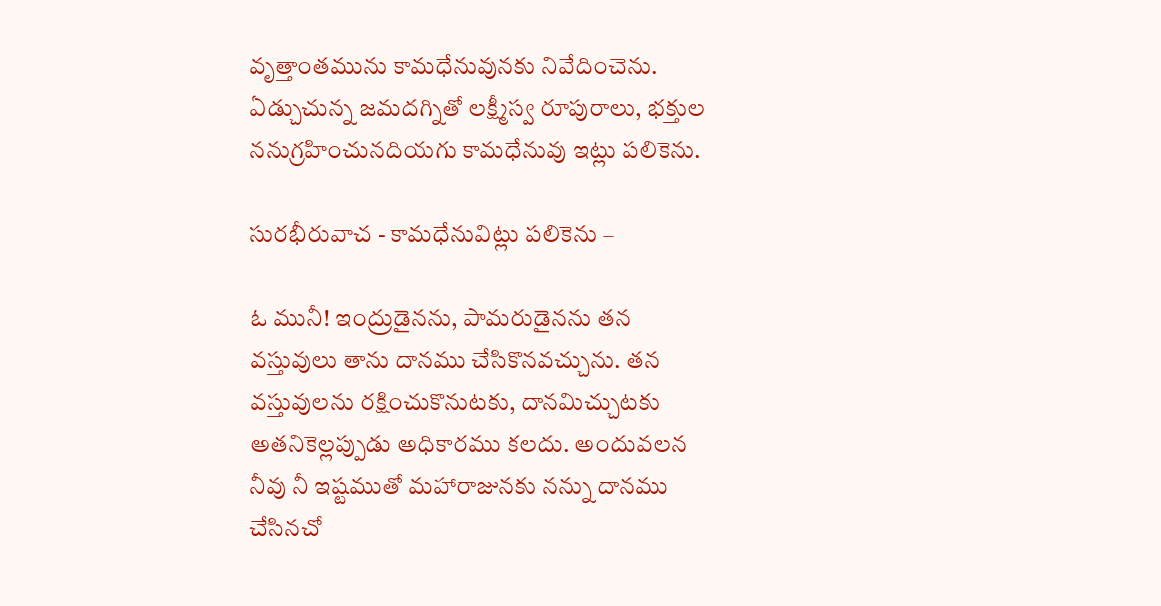వృత్తాంతమును కామధేనువునకు నివేదించెను. ఏడ్చుచున్న జమదగ్నితో లక్ష్మీస్వ రూపురాలు, భక్తుల ననుగ్రహించునదియగు కామధేనువు ఇట్లు పలికెను.

సురభీరువాచ - కామధేనువిట్లు పలికెను –

ఓ మునీ! ఇంద్రుడైనను, పామరుడైనను తన వస్తువులు తాను దానము చేసికొనవచ్చును. తన వస్తువులను రక్షించుకొనుటకు, దానమిచ్చుటకు అతనికెల్లప్పుడు అధికారము కలదు. అందువలన నీవు నీ ఇష్టముతో మహారాజునకు నన్ను దానము చేసినచో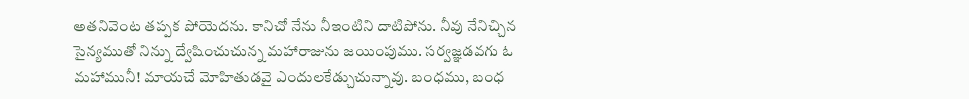అతనివెంట తప్పక పోయెదను. కానిచో నేను నీఇంటిని దాటిపోను. నీవు నేనిచ్చిన సైన్యముతో నిన్ను ద్వేషించుచున్న మహారాజును జయింపుము. సర్వజ్ఞడవగు ఓ మహామునీ! మాయచే మోహితుడవై ఎందులకేడ్చుచున్నావు. బంధము, బంధ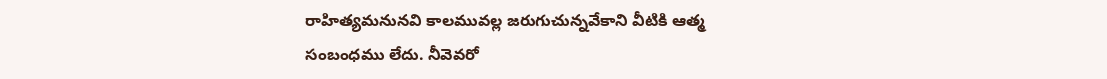రాహిత్యమనునవి కాలమువల్ల జరుగుచున్నవేకాని వీటికి ఆత్మ సంబంధము లేదు. నీవెవరో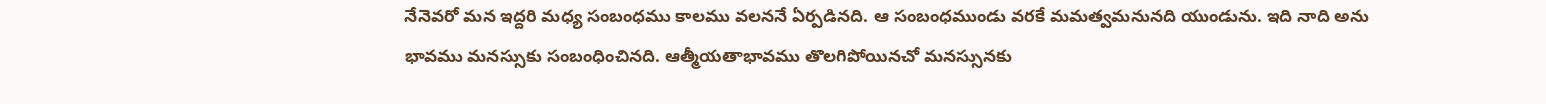నేనెవరో మన ఇద్దరి మధ్య సంబంధము కాలము వలననే ఏర్పడినది. ఆ సంబంధముండు వరకే మమత్వమనునది యుండును. ఇది నాది అను భావము మనస్సుకు సంబంధించినది. ఆత్మీయతాభావము తొలగిపోయినచో మనస్సునకు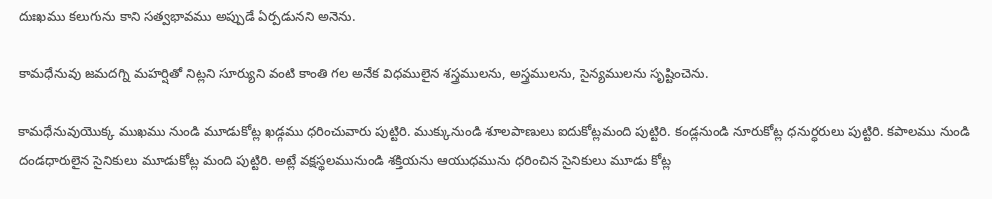దుఃఖము కలుగును కాని సత్వభావము అప్పుడే ఏర్పడునని అనెను.

కామధేనువు జమదగ్ని మహర్షితో నిట్లని సూర్యుని వంటి కాంతి గల అనేక విధములైన శస్త్రములను, అస్త్రములను, సైన్యములను సృష్టించెను.

కామధేనువుయొక్క ముఖము నుండి మూడుకోట్ల ఖడ్గము ధరించువారు పుట్టిరి. ముక్కునుండి శూలపాణులు ఐదుకోట్లమంది పుట్టిరి. కండ్లనుండి నూరుకోట్ల ధనుర్ధరులు పుట్టిరి. కపాలము నుండి దండధారులైన సైనికులు మూడుకోట్ల మంది పుట్టిరి. అట్లే వక్షస్థలమునుండి శక్తియను ఆయుధమును ధరించిన సైనికులు మూడు కోట్ల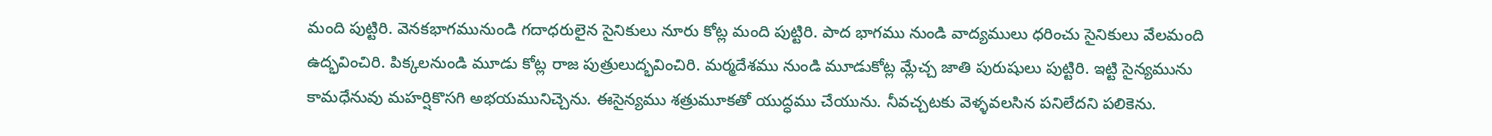మంది పుట్టిరి. వెనకభాగమునుండి గదాధరులైన సైనికులు నూరు కోట్ల మంది పుట్టిరి. పాద భాగము నుండి వాద్యములు ధరించు సైనికులు వేలమంది ఉద్భవించిరి. పిక్కలనుండి మూడు కోట్ల రాజ పుత్రులుద్భవించిరి. మర్మదేశము నుండి మూడుకోట్ల మ్లేచ్చ జాతి పురుషులు పుట్టిరి. ఇట్టి సైన్యమును కామధేనువు మహర్షికొసగి అభయమునిచ్చెను. ఈసైన్యము శత్రుమూకతో యుద్ధము చేయును. నీవచ్చటకు వెళ్ళవలసిన పనిలేదని పలికెను.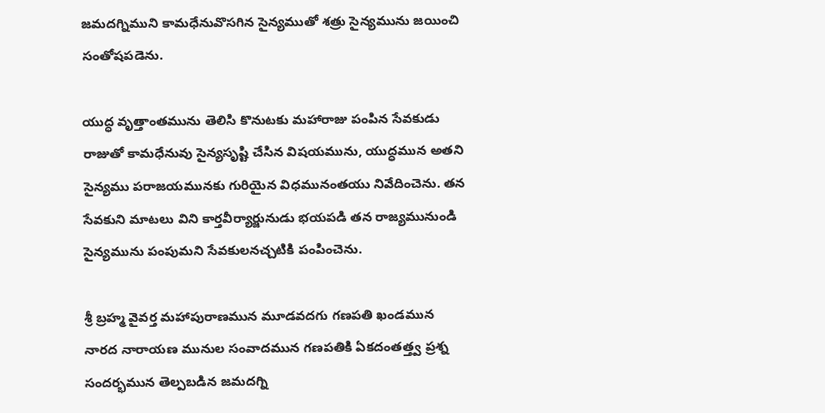జమదగ్నిముని కామధేనువొసగిన సైన్యముతో శత్రు సైన్యమును జయించి సంతోషపడెను.

యుద్ధ వృత్తాంతమును తెలిసి కొనుటకు మహారాజు పంపిన సేవకుడు రాజుతో కామధేనువు సైన్యసృష్టి చేసిన విషయమును, యుద్ధమున అతని సైన్యము పరాజయమునకు గురియైన విధమునంతయు నివేదించెను. తన సేవకుని మాటలు విని కార్తవీర్యార్జునుడు భయపడి తన రాజ్యమునుండి సైన్యమును పంపుమని సేవకులనచ్చటికి పంపించెను.

శ్రీ బ్రహ్మ వైవర్త మహాపురాణమున మూడవదగు గణపతి ఖండమున నారద నారాయణ మునుల సంవాదమున గణపతికి ఏకదంతత్త్వ ప్రశ్న సందర్భమున తెల్పబడిన జమదగ్ని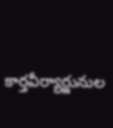కార్తవీర్యార్జునుల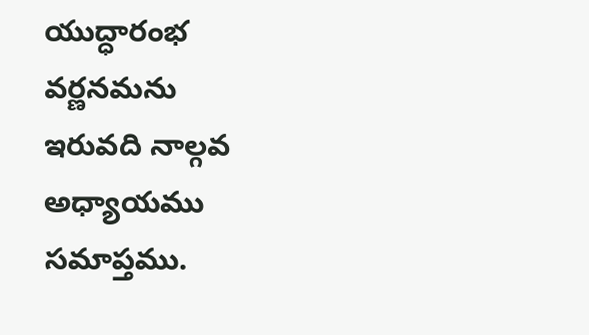యుద్ధారంభ వర్ణనమను ఇరువది నాల్గవ అధ్యాయము సమాప్తము.